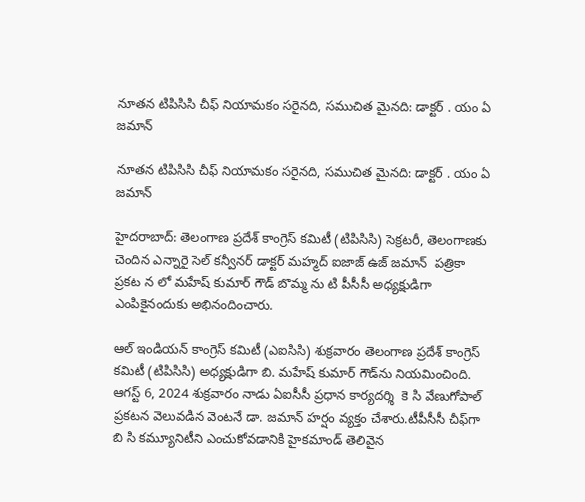నూతన టిపిసిసి చీఫ్ నియామకం సరైనది, సముచిత మైనది: డాక్టర్ . యం ఏ జమాన్

నూతన టిపిసిసి చీఫ్ నియామకం సరైనది, సముచిత మైనది: డాక్టర్ . యం ఏ జమాన్

హైదరాబాద్: తెలంగాణ ప్రదేశ్ కాంగ్రెస్ కమిటీ (టిపిసిసి) సెక్రటరీ, తెలంగాణకు చెందిన ఎన్నారై సెల్ కన్వీనర్ డాక్టర్ మహ్మద్ ఐజాజ్ ఉజ్ జమాన్‌  పత్రికా ప్రకట న లో మహేష్ కుమార్ గౌడ్ బొమ్మ ను టి పీసీసీ అధ్యక్షుడిగా  ఎంపికైనందుకు అభినందించారు.

ఆల్ ఇండియన్ కాంగ్రెస్ కమిటీ (ఎఐసిసి) శుక్రవారం తెలంగాణ ప్రదేశ్ కాంగ్రెస్ కమిటీ (టిపిసిసి) అధ్యక్షుడిగా బి. మహేష్ కుమార్ గౌడ్‌ను నియమించింది.  ఆగస్ట్ 6, 2024 శుక్రవారం నాడు ఏఐసీసీ ప్రధాన కార్యదర్శి  కె సి వేణుగోపాల్ ప్రకటన వెలువడిన వెంటనే డా. జమాన్ హర్షం వ్యక్తం చేశారు.టీపీసీసీ చీఫ్‌గా బి సి కమ్యూనిటీని ఎంచుకోవడానికి హైకమాండ్ తెలివైన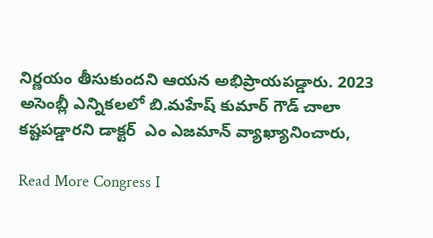నిర్ణయం తీసుకుందని ఆయన అభిప్రాయపడ్డారు. 2023 అసెంబ్లీ ఎన్నికలలో బి.మహేష్ కుమార్ గౌడ్ చాలా కష్టపడ్డారని డాక్టర్  ఎం ఎజమాన్ వ్యాఖ్యానించారు,

Read More Congress I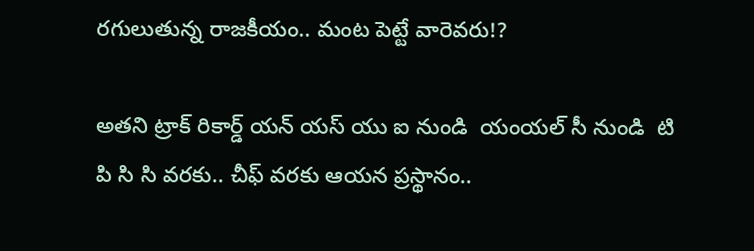రగులుతున్న రాజకీయం.. మంట పెట్టే వారెవరు!?

అతని ట్రాక్ రికార్డ్ యన్ యస్ యు ఐ నుండి  యంయల్ సీ నుండి  టి పి సి సి వరకు.. చీఫ్ వరకు ఆయన ప్రస్థానం..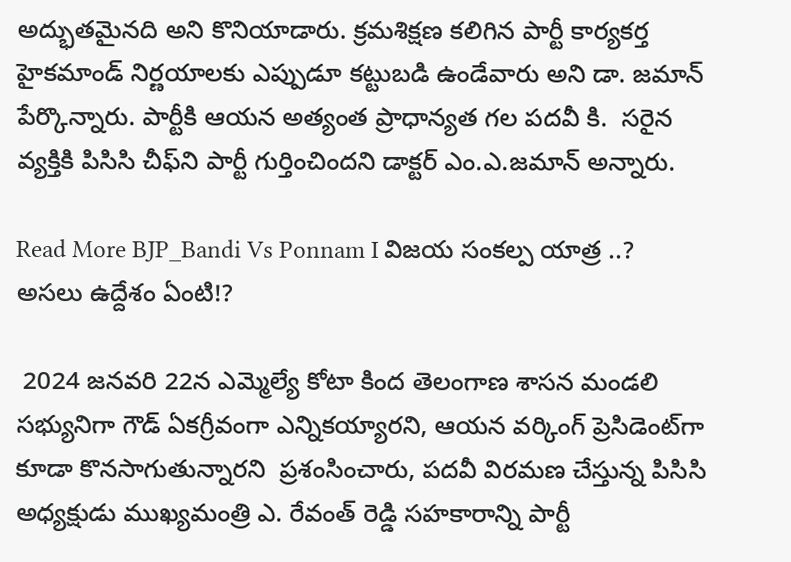అద్భుతమైనది అని కొనియాడారు. క్రమశిక్షణ కలిగిన పార్టీ కార్యకర్త హైకమాండ్ నిర్ణయాలకు ఎప్పుడూ కట్టుబడి ఉండేవారు అని డా. జమాన్  పేర్కొన్నారు. పార్టీకి ఆయన అత్యంత ప్రాధాన్యత గల పదవీ కి.  సరైన వ్యక్తికి పిసిసి చీఫ్‌ని పార్టీ గుర్తించిందని డాక్టర్ ఎం.ఎ.జమాన్ అన్నారు.

Read More BJP_Bandi Vs Ponnam I విజయ సంకల్ప యాత్ర ..? అసలు ఉద్దేశం ఏంటి!?

 2024 జనవరి 22న ఎమ్మెల్యే కోటా కింద తెలంగాణ శాసన మండలి సభ్యునిగా గౌడ్ ఏకగ్రీవంగా ఎన్నికయ్యారని, ఆయన వర్కింగ్ ప్రెసిడెంట్‌గా కూడా కొనసాగుతున్నారని  ప్రశంసించారు, పదవీ విరమణ చేస్తున్న పిసిసి అధ్యక్షుడు ముఖ్యమంత్రి ఎ. రేవంత్ రెడ్డి సహకారాన్ని పార్టీ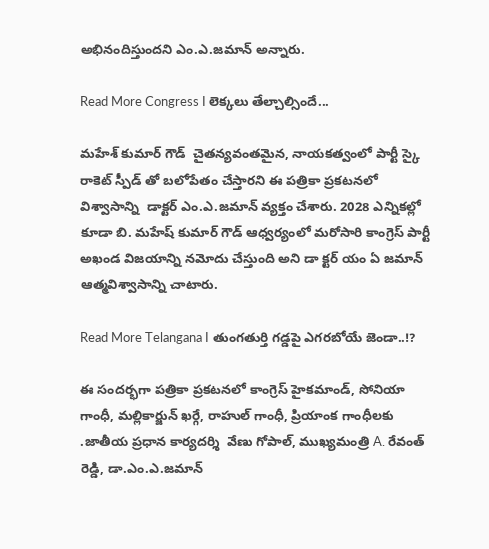అభినందిస్తుందని ఎం.ఎ.జమాన్ అన్నారు.

Read More Congress I లెక్కలు తేల్చాల్సిందే...

మహేశ్ కుమార్ గౌడ్  చైతన్యవంతమైన, నాయకత్వంలో పార్టీ స్కై రాకెట్ స్పీడ్‌ తో బలోపేతం చేస్తారని ఈ పత్రికా ప్రకటనలో విశ్వాసాన్ని  డాక్టర్ ఎం.ఎ.జమాన్ వ్యక్తం చేశారు. 2028 ఎన్నికల్లో కూడా బి. మహేష్ కుమార్ గౌడ్ ఆధ్వర్యంలో మరోసారి కాంగ్రెస్ పార్టీ అఖండ విజయాన్ని నమోదు చేస్తుంది అని డా క్టర్ యం ఏ జమాన్ ఆత్మవిశ్వాసాన్ని చాటారు.

Read More Telangana I తుంగతుర్తి గడ్డపై ఎగరబోయే జెండా..!?

ఈ సందర్భగా పత్రికా ప్రకటనలో కాంగ్రెస్ హైకమాండ్, సోనియా గాంధీ, మల్లికార్జున్ ఖర్గే, రాహుల్ గాంధీ, ప్రియాంక గాంధీలకు .జాతీయ ప్రధాన కార్యదర్శి  వేణు గోపాల్, ముఖ్యమంత్రి A. రేవంత్ రెడ్డి, డా.ఎం.ఎ.జమాన్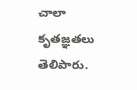చాలా కృతజ్ఞతలు తెలిపారు.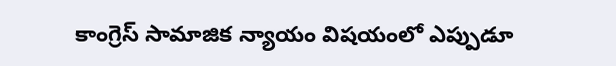కాంగ్రెస్ సామాజిక న్యాయం విషయంలో ఎప్పుడూ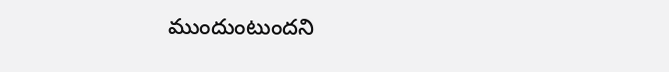ముందుంటుందని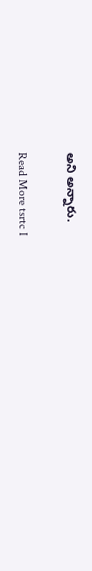అని అన్నారు.

Read More tsrtc I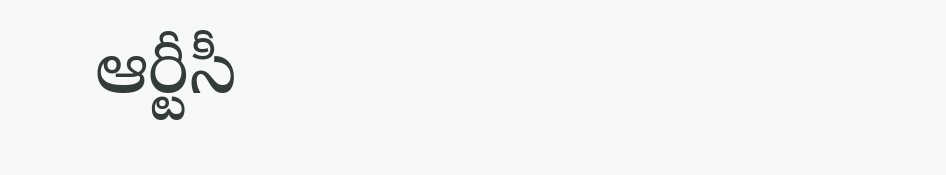ఆర్టీసీ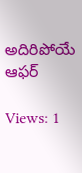అదిరిపోయే ఆఫర్

Views: 1